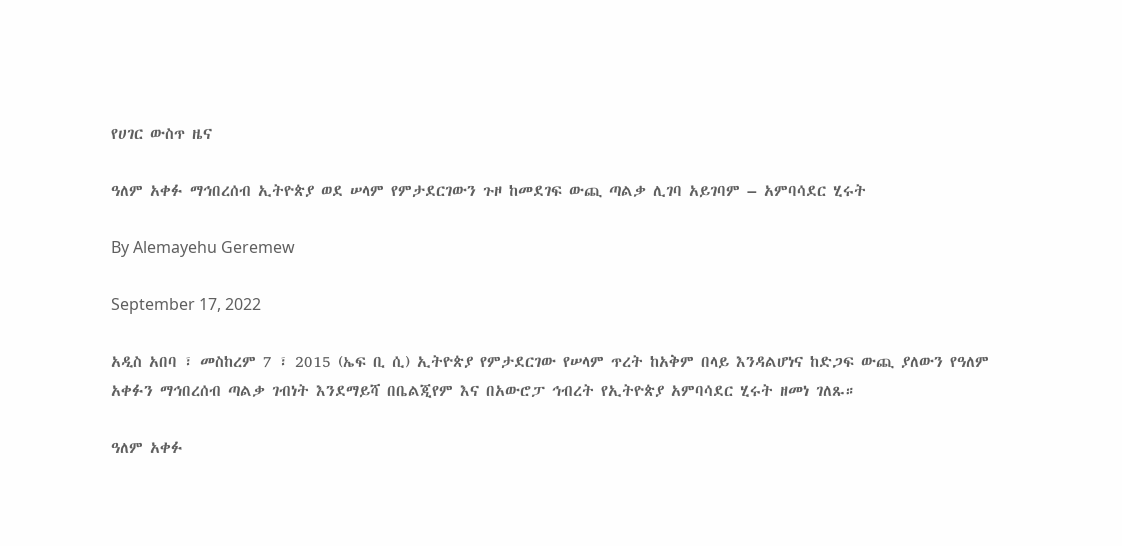የሀገር ውስጥ ዜና

ዓለም አቀፉ ማኅበረሰብ ኢትዮጵያ ወደ ሠላም የምታደርገውን ጉዞ ከመደገፍ ውጪ ጣልቃ ሊገባ አይገባም – አምባሳደር ሂሩት

By Alemayehu Geremew

September 17, 2022

አዲስ አበባ ፣ መስከረም 7 ፣ 2015 (ኤፍ ቢ ሲ) ኢትዮጵያ የምታደርገው የሠላም ጥረት ከአቅም በላይ እንዳልሆነና ከድጋፍ ውጪ ያለውን የዓለም አቀፉን ማኅበረሰብ ጣልቃ ገብነት እንደማይሻ በቤልጂየም እና በአውሮፓ ኅብረት የኢትዮጵያ አምባሳደር ሂሩት ዘመነ ገለጹ።

ዓለም አቀፉ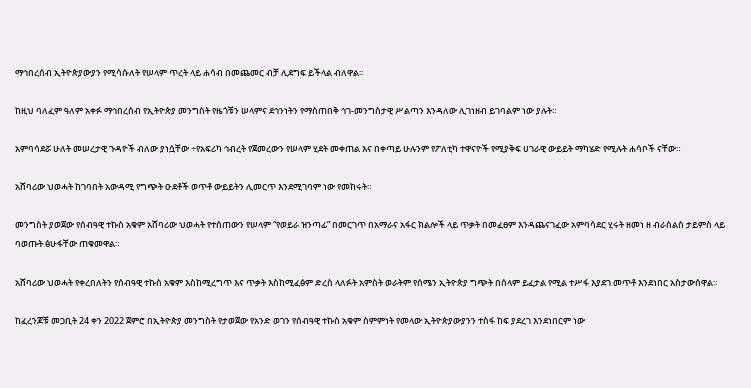ማኅበረሰብ ኢትዮጵያውያን የሚሳሱለት የሠላም ጥረት ላይ ሐሳብ በመጨመር ብቻ ሊደግፍ ይችላል ብለዋል፡፡

ከዚህ ባለፈም ዓለም አቀፉ ማኅበረሰብ የኢትዮጵያ መንግስት የዜጎቹን ሠላምና ደኅንነትን የማስጠበቅ ኅገ-መንግስታዊ ሥልጣን እንዳለው ሊገነዘብ ይገባልም ነው ያሉት።

አምባሳደሯ ሁለት መሠረታዊ ጉዳዮች ብለው ያነሷቸው ÷የአፍሪካ ኅብረት የጀመረውን የሠላም ሂደት መቀጠል እና በቀጣይ ሁሉንም የፖለቲካ ተዋናዮች የሚያቅፍ ሀገራዊ ውይይት ማካሄድ የሚሉት ሐሳቦች ናቸው።

አሸባሪው ህወሓት ከገባበት አውዳሚ የግጭት ዑደቶች ወጥቶ ውይይትን ሊመርጥ እንደሚገባም ነው የመከሩት።

መንግስት ያወጀው የሰብዓዊ ተኩስ አቁም አሸባሪው ህወሓት የተሰጠውን የሠላም “የወይራ ዝንጣፊ” በመርገጥ በአማራና አፋር ክልሎች ላይ ጥቃት በመፈፀም እንዳጨናገፈው አምባሳደር ሂሩት ዘመነ ዘ ብራስልስ ታይምስ ላይ ባወጡት ፅሁፋቸው ጠቁመዋል።

አሸባሪው ህወሓት የቀረበለትን የሰብዓዊ ተኩስ አቁም እስከሚረግጥ እና ጥቃት እስከሚፈፅም ድረስ ላለፉት አምስት ወራትም የሰሜን ኢትዮጵያ ግጭት በሰላም ይፈታል የሚል ተሥፋ እያደገ መጥቶ እንደነበር አስታውሰዋል፡፡

ከፈረንጆቹ መጋቢት 24 ቀን 2022 ጀምሮ በኢትዮጵያ መንግስት የታወጀው የአንድ ወገን የሰብዓዊ ተኩስ አቁም ስምምነት የመላው ኢትዮጵያውያንን ተስፋ ከፍ ያደረገ እንደነበርም ነው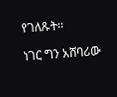የገለጹት፡፡

ነገር ግን አሸባሪው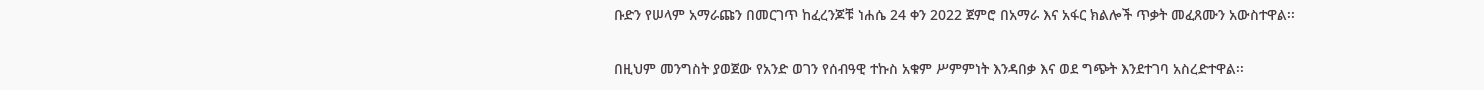ቡድን የሠላም አማራጩን በመርገጥ ከፈረንጆቹ ነሐሴ 24 ቀን 2022 ጀምሮ በአማራ እና አፋር ክልሎች ጥቃት መፈጸሙን አውስተዋል፡፡

በዚህም መንግስት ያወጀው የአንድ ወገን የሰብዓዊ ተኩስ አቁም ሥምምነት እንዳበቃ እና ወደ ግጭት እንደተገባ አስረድተዋል፡፡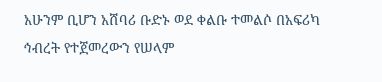አሁንም ቢሆን አሸባሪ ቡድኑ ወደ ቀልቡ ተመልሶ በአፍሪካ ኅብረት የተጀመረውን የሠላም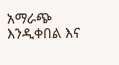አማራጭ እንዲቀበል እና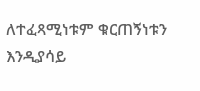ለተፈጻሚነቱም ቁርጠኝነቱን እንዲያሳይ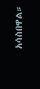አሳስበዋል።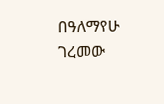በዓለማየሁ ገረመው